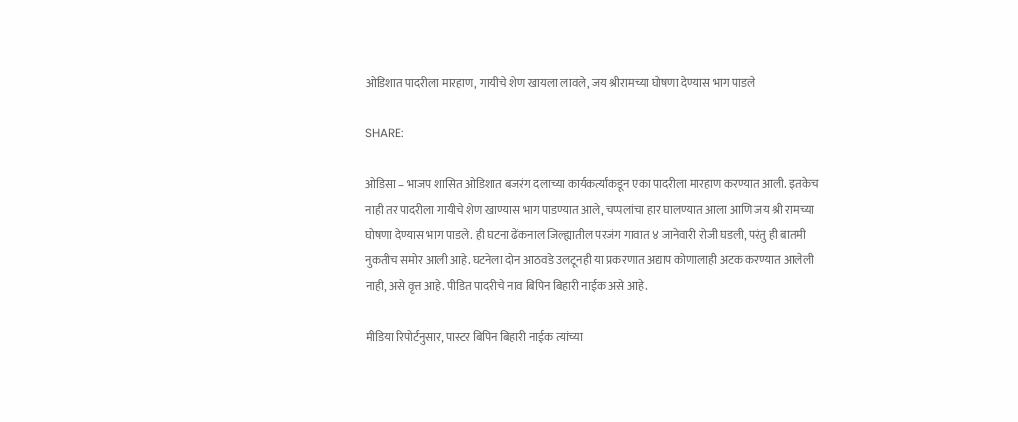ओडिशात पादरीला मारहाण, गायीचे शेण खायला लावले, जय श्रीरामच्या घोषणा देण्यास भाग पाडले

SHARE:

ओडिसा – भाजप शासित ओडिशात बजरंग दलाच्या कार्यकर्त्यांकडून एका पादरीला मारहाण करण्यात आली. इतकेच नाही तर पादरीला गायीचे शेण खाण्यास भाग पाडण्यात आले, चप्पलांचा हार घालण्यात आला आणि जय श्री रामच्या घोषणा देण्यास भाग पाडले. ही घटना ढेंकनाल जिल्ह्यातील परजंग गावात ४ जानेवारी रोजी घडली, परंतु ही बातमी नुकतीच समोर आली आहे. घटनेला दोन आठवडे उलटूनही या प्रकरणात अद्याप कोणालाही अटक करण्यात आलेली नाही, असे वृत्त आहे. पीडित पादरीचे नाव बिपिन बिहारी नाईक असे आहे.

मीडिया रिपोर्टनुसार, पास्टर बिपिन बिहारी नाईक त्यांच्या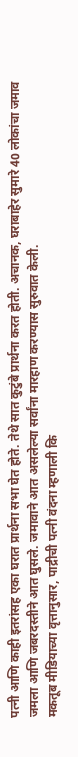पत्नी आणि काही इतरांसह एका घरात प्रार्थना सभा घेत होते. तेथे सात कुटुंबे प्रार्थना करत होती. अचानक, घराबाहेर सुमारे 40 लोकांचा जमाव जमला आणि जबरदस्तीने आत घुसले. जमावाने आत असलेल्या सर्वांना मारहाण करण्यास सुरुवात केली.
मकतूब मीडियाच्या वृत्तानुसार, पाद्रीची पत्नी वंदना म्हणाली कि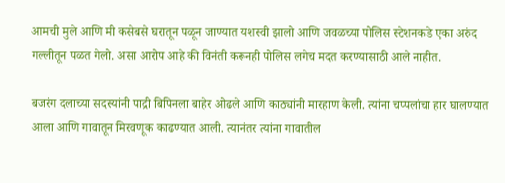आमची मुले आणि मी कसेबसे घरातून पळून जाण्यात यशस्वी झालो आणि जवळच्या पोलिस स्टेशनकडे एका अरुंद गल्लीतून पळत गेलो. असा आरोप आहे की विनंती करूनही पोलिस लगेच मदत करण्यासाठी आले नाहीत.

बजरंग दलाच्या सदस्यांनी पाद्री बिपिनला बाहेर ओढले आणि काठ्यांनी मारहाण केली. त्यांना चप्पलांचा हार घालण्यात आला आणि गावातून मिरवणूक काढण्यात आली. त्यानंतर त्यांना गावातील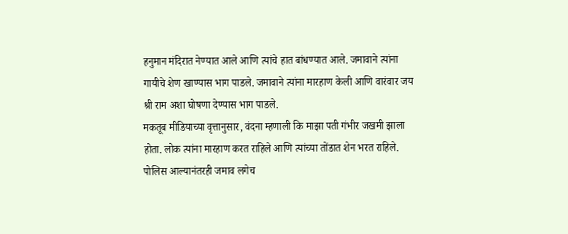हनुमान मंदिरात नेण्यात आले आणि त्यांचे हात बांधण्यात आले. जमावाने त्यांना गायीचे शेण खाण्यास भाग पाडले. जमावाने त्यांना मारहाण केली आणि वारंवार जय श्री राम अशा घोषणा देण्यास भाग पाडले.
मकतूब मीडियाच्या वृत्तानुसार, वंदना म्हणाली कि माझा पती गंभीर जखमी झाला होता. लोक त्यांना मारहाण करत राहिले आणि त्यांच्या तोंडात शेन भरत राहिले. पोलिस आल्यानंतरही जमाव लगेच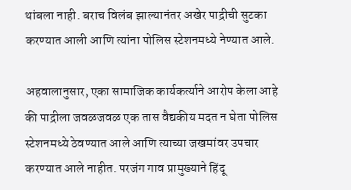थांबला नाही. बराच विलंब झाल्यानंतर अखेर पाद्रीची सुटका करण्यात आली आणि त्यांना पोलिस स्टेशनमध्ये नेण्यात आले.

अहवालानुसार, एका सामाजिक कार्यकर्त्याने आरोप केला आहे की पाद्रीला जवळजवळ एक तास वैद्यकीय मदत न घेता पोलिस स्टेशनमध्ये ठेवण्यात आले आणि त्याच्या जखमांवर उपचार करण्यात आले नाहीत. परजंग गाव प्रामुख्याने हिंदू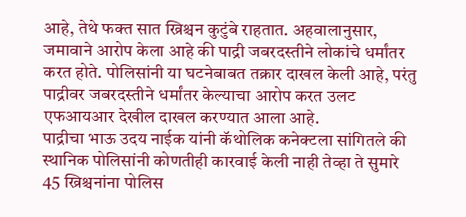आहे, तेथे फक्त सात ख्रिश्चन कुटुंबे राहतात. अहवालानुसार, जमावाने आरोप केला आहे की पाद्री जबरदस्तीने लोकांचे धर्मांतर करत होते. पोलिसांनी या घटनेबाबत तक्रार दाखल केली आहे, परंतु पाद्रीवर जबरदस्तीने धर्मांतर केल्याचा आरोप करत उलट एफआयआर देखील दाखल करण्यात आला आहे.
पाद्रीचा भाऊ उदय नाईक यांनी कॅथोलिक कनेक्टला सांगितले की स्थानिक पोलिसांनी कोणतीही कारवाई केली नाही तेव्हा ते सुमारे 45 ख्रिश्चनांना पोलिस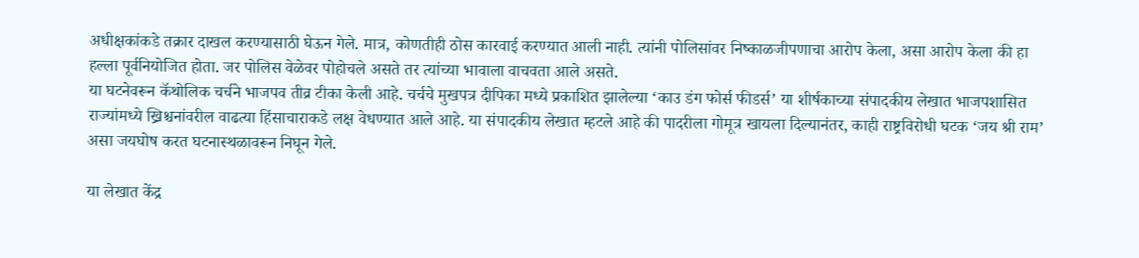अधीक्षकांकडे तक्रार दाखल करण्यासाठी घेऊन गेले. मात्र, कोणतीही ठोस कारवाई करण्यात आली नाही. त्यांनी पोलिसांवर निष्काळजीपणाचा आरोप केला, असा आरोप केला की हा हल्ला पूर्वनियोजित होता. जर पोलिस वेळेवर पोहोचले असते तर त्यांच्या भावाला वाचवता आले असते.
या घटनेवरून कॅथोलिक चर्चने भाजपव तीव्र टीका केली आहे. चर्चचे मुखपत्र दीपिका मध्ये प्रकाशित झालेल्या ‘काउ डंग फोर्स फीडर्स’ या शीर्षकाच्या संपादकीय लेखात भाजपशासित राज्यांमध्ये ख्रिश्चनांवरील वाढत्या हिंसाचाराकडे लक्ष वेधण्यात आले आहे. या संपादकीय लेखात म्हटले आहे की पादरीला गोमूत्र खायला दिल्यानंतर, काही राष्ट्रविरोधी घटक ‘जय श्री राम’ असा जयघोष करत घटनास्थळावरून निघून गेले.

या लेखात केंद्र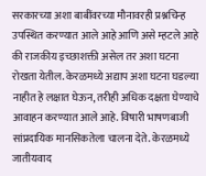सरकारच्या अशा बाबींवरच्या मौनावरही प्रश्नचिन्ह उपस्थित करण्यात आले आहे आणि असे म्हटले आहे की राजकीय इच्छाशक्ती असेल तर अशा घटना रोखता येतील. केरळमध्ये अद्याप अशा घटना घडल्या नाहीत हे लक्षात घेऊन, तरीही अधिक दक्षता घेण्याचे आवाहन करण्यात आले आहे. विषारी भाषणबाजी सांप्रदायिक मानसिकतेला चालना देते. केरळमध्ये जातीयवाद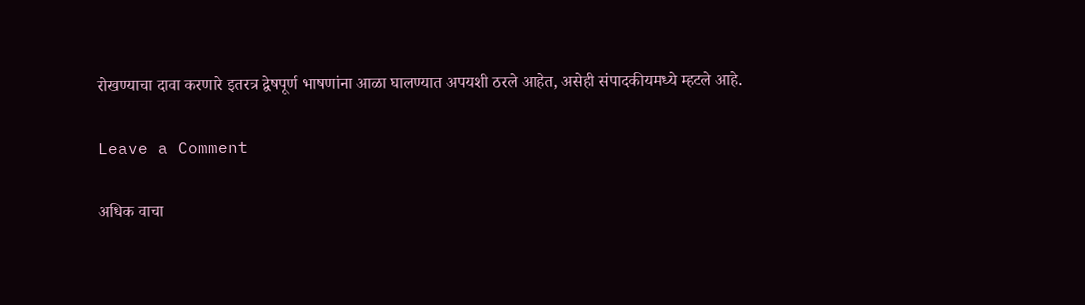रोखण्याचा दावा करणारे इतरत्र द्वेषपूर्ण भाषणांना आळा घालण्यात अपयशी ठरले आहेत, असेही संपादकीयमध्ये म्हटले आहे.

Leave a Comment

अधिक वाचा